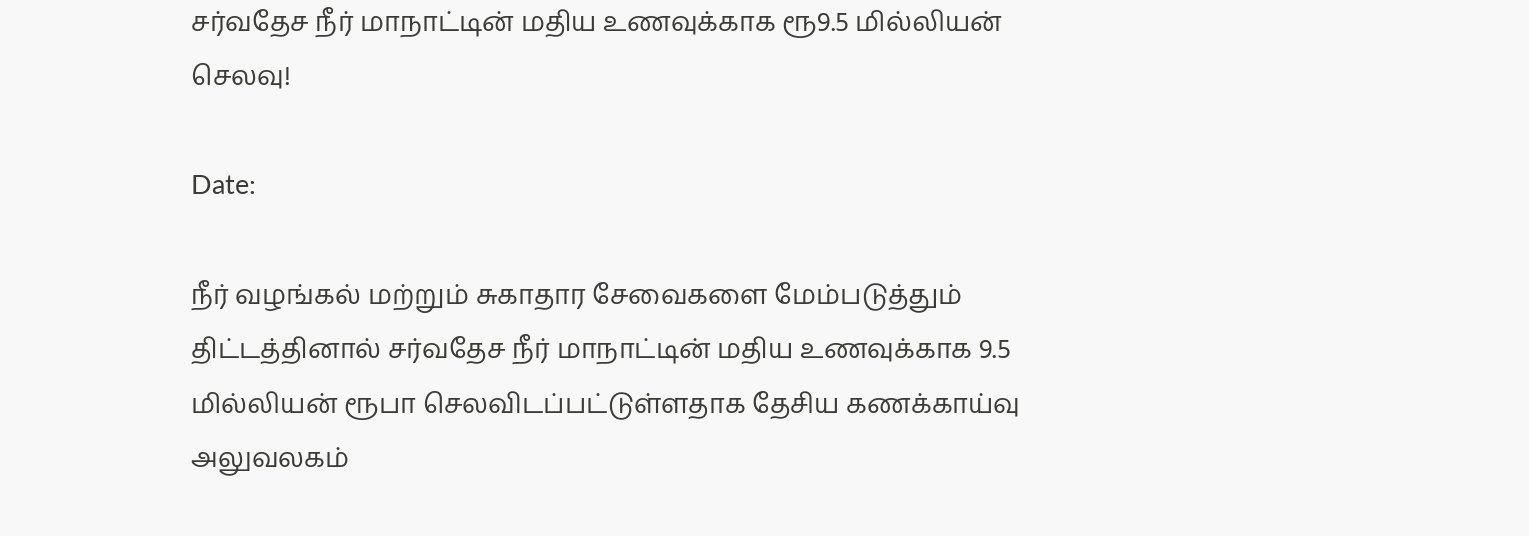சர்வதேச நீர் மாநாட்டின் மதிய உணவுக்காக ரூ9.5 மில்லியன் செலவு!

Date:

நீர் வழங்கல் மற்றும் சுகாதார சேவைகளை மேம்படுத்தும் திட்டத்தினால் சர்வதேச நீர் மாநாட்டின் மதிய உணவுக்காக 9.5 மில்லியன் ரூபா செலவிடப்பட்டுள்ளதாக தேசிய கணக்காய்வு அலுவலகம்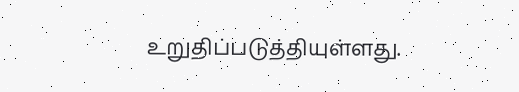உறுதிப்படுத்தியுள்ளது.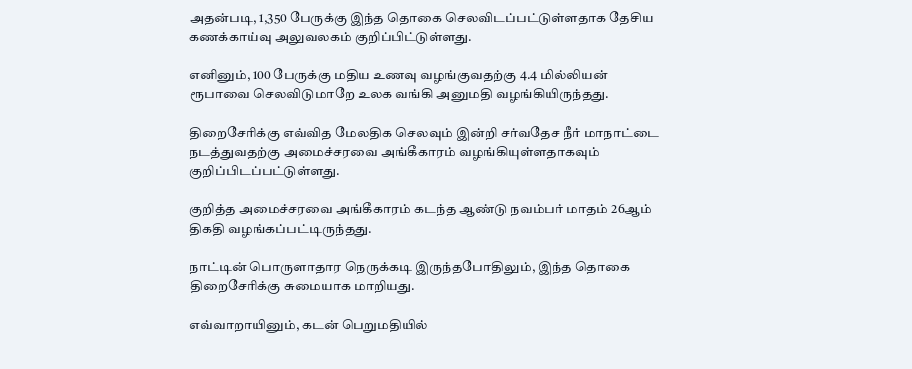அதன்படி, 1,350 பேருக்கு இந்த தொகை செலவிடப்பட்டுள்ளதாக தேசிய கணக்காய்வு அலுவலகம் குறிப்பிட்டுள்ளது.

எனினும், 100 பேருக்கு மதிய உணவு வழங்குவதற்கு 4.4 மில்லியன் ரூபாவை செலவிடுமாறே உலக வங்கி அனுமதி வழங்கியிருந்தது.

திறைசேரிக்கு எவ்வித மேலதிக செலவும் இன்றி சர்வதேச நீர் மாநாட்டை நடத்துவதற்கு அமைச்சரவை அங்கீகாரம் வழங்கியுள்ளதாகவும் குறிப்பிடப்பட்டுள்ளது.

குறித்த அமைச்சரவை அங்கீகாரம் கடந்த ஆண்டு நவம்பர் மாதம் 26ஆம் திகதி வழங்கப்பட்டிருந்தது.

நாட்டின் பொருளாதார நெருக்கடி இருந்தபோதிலும், இந்த தொகை திறைசேரிக்கு சுமையாக மாறியது.

எவ்வாறாயினும், கடன் பெறுமதியில்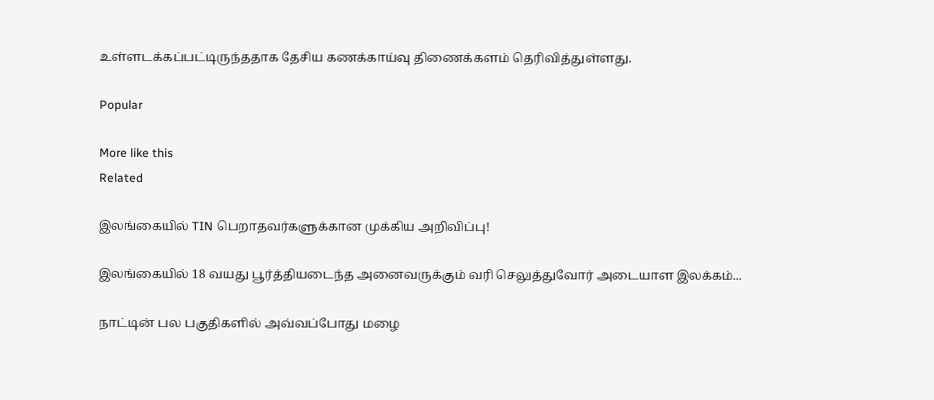உள்ளடக்கப்பட்டிருந்ததாக தேசிய கணக்காய்வு திணைக்களம் தெரிவித்துள்ளது.

Popular

More like this
Related

இலங்கையில் TIN பெறாதவர்களுக்கான முக்கிய அறிவிப்பு!

இலங்கையில் 18 வயது பூர்த்தியடைந்த அனைவருக்கும் வரி செலுத்துவோர் அடையாள இலக்கம்...

நாட்டின் பல பகுதிகளில் அவ்வப்போது மழை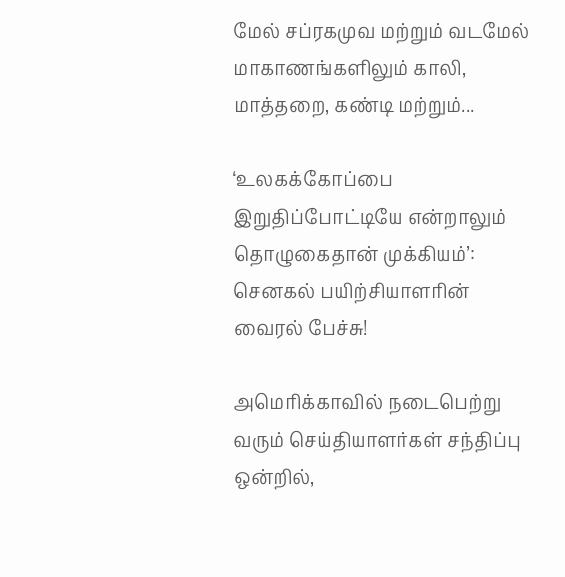மேல் சப்ரகமுவ மற்றும் வடமேல் மாகாணங்களிலும் காலி, மாத்தறை, கண்டி மற்றும்...

‘உலகக்கோப்பை இறுதிப்போட்டியே என்றாலும் தொழுகைதான் முக்கியம்’: செனகல் பயிற்சியாளரின் வைரல் பேச்சு!

அமெரிக்காவில் நடைபெற்று வரும் செய்தியாளர்கள் சந்திப்பு ஒன்றில்,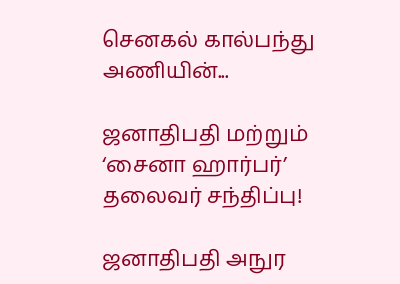செனகல் கால்பந்து அணியின்...

ஜனாதிபதி மற்றும் ‘சைனா ஹார்பர்’ தலைவர் சந்திப்பு!

ஜனாதிபதி அநுர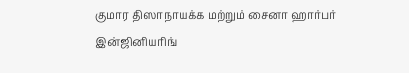குமார திஸாநாயக்க மற்றும் சைனா ஹார்பர் இன்ஜினியரிங்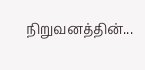நிறுவனத்தின்...